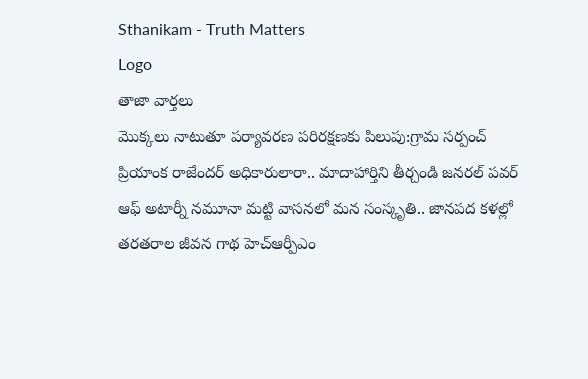Sthanikam - Truth Matters
Logo
తాజా వార్తలు
మొక్కలు నాటుతూ పర్యావరణ పరిరక్షణకు పిలుపు:గ్రామ సర్పంచ్ ప్రియాంక రాజేందర్ అధికారులారా.. మాదాహార్తిని తీర్చండి జనరల్ పవర్ ఆఫ్ అటార్నీ నమూనా మట్టి వాసనలో మన సంస్కృతి.. జానపద కళల్లో తరతరాల జీవన గాథ హెచ్ఆర్పీఎం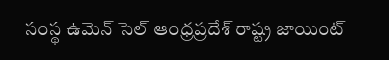సంస్థ ఉమెన్ సెల్ ఆంధ్రప్రదేశ్ రాష్ట్ర జాయింట్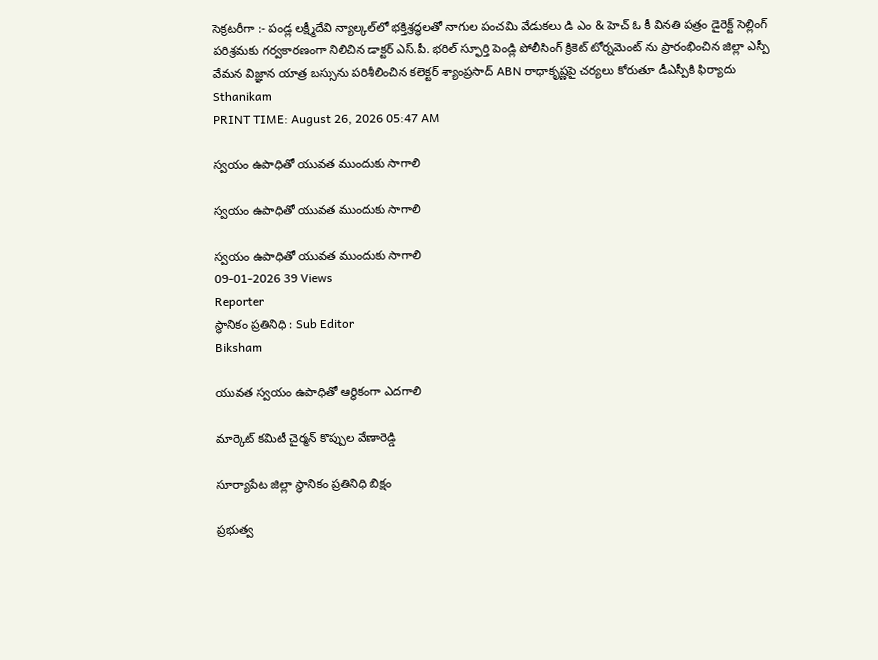సెక్రటరీగా :- పండ్ల లక్ష్మీదేవి న్యాల్కల్‌లో భక్తిశ్రద్ధలతో నాగుల పంచమి వేడుకలు డి ఎం & హెచ్ ఓ కీ వినతి పత్రం డైరెక్ట్ సెల్లింగ్ పరిశ్రమకు గర్వకారణంగా నిలిచిన డాక్టర్ ఎస్.పీ. భరిల్ స్ఫూర్తి పెండ్లి పోలీసింగ్ క్రికెట్ టోర్నమెంట్ ను ప్రారంభించిన జిల్లా ఎస్పీ వేమన విజ్ఞాన యాత్ర బస్సును పరిశీలించిన కలెక్టర్ శ్యాంప్రసాద్ ABN రాధాకృష్ణపై చర్యలు కోరుతూ డీఎస్పీకి ఫిర్యాదు
Sthanikam
PRINT TIME: August 26, 2026 05:47 AM

స్వయం ఉపాధితో యువత ముందుకు సాగాలి

స్వయం ఉపాధితో యువత ముందుకు సాగాలి

స్వయం ఉపాధితో యువత ముందుకు సాగాలి
09-01-2026 39 Views
Reporter
స్థానికం ప్రతినిధి : Sub Editor
Biksham

యువత స్వయం ఉపాధితో ఆర్థికంగా ఎదగాలి

మార్కెట్ కమిటీ చైర్మన్ కొప్పుల వేణారెడ్డి

సూర్యాపేట జిల్లా స్థానికం ప్రతినిధి బిక్షం

ప్రభుత్వ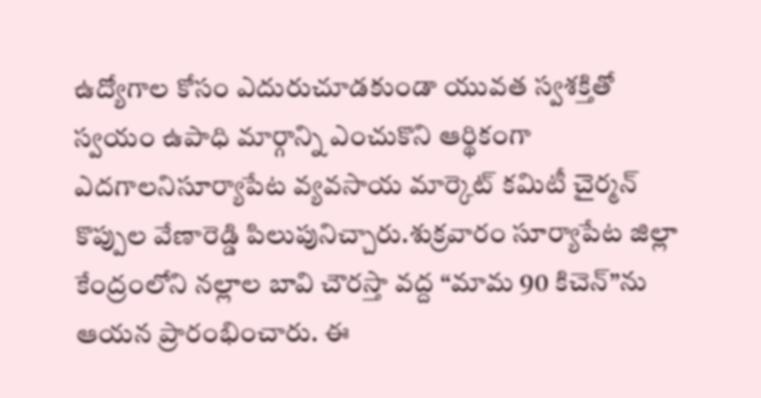ఉద్యోగాల కోసం ఎదురుచూడకుండా యువత స్వశక్తితో స్వయం ఉపాధి మార్గాన్ని ఎంచుకొని ఆర్థికంగా ఎదగాలనిసూర్యాపేట వ్యవసాయ మార్కెట్ కమిటీ చైర్మన్ కొప్పుల వేణారెడ్డి పిలుపునిచ్చారు.శుక్రవారం సూర్యాపేట జిల్లా కేంద్రంలోని నల్లాల బావి చౌరస్తా వద్ద “మామ 90 కిచెన్”ను ఆయన ప్రారంభించారు. ఈ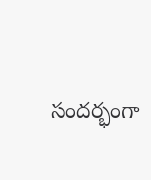సందర్భంగా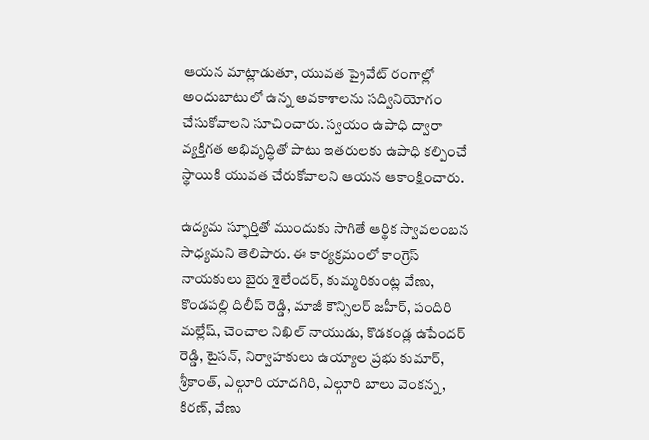ఆయన మాట్లాడుతూ, యువత ప్రైవేట్ రంగాల్లో అందుబాటులో ఉన్న అవకాశాలను సద్వినియోగం చేసుకోవాలని సూచించారు. స్వయం ఉపాధి ద్వారా వ్యక్తిగత అభివృద్ధితో పాటు ఇతరులకు ఉపాధి కల్పించే స్థాయికి యువత చేరుకోవాలని ఆయన ఆకాంక్షించారు.

ఉద్యమ స్ఫూర్తితో ముందుకు సాగితే ఆర్థిక స్వావలంబన సాధ్యమని తెలిపారు. ఈ కార్యక్రమంలో కాంగ్రెస్ నాయకులు బైరు శైలేందర్, కుమ్మరికుంట్ల వేణు, కొండపల్లి దిలీప్ రెడ్డి, మాజీ కౌన్సిలర్ జహీర్, పందిరి మల్లేష్, చెంచాల నిఖిల్ నాయుడు, కొడకండ్ల ఉపేందర్ రెడ్డి, టైసన్, నిర్వాహకులు ఉయ్యాల ప్రభు కుమార్, శ్రీకాంత్, ఎల్గూరి యాదగిరి, ఎల్గూరి బాలు వెంకన్న, కిరణ్, వేణు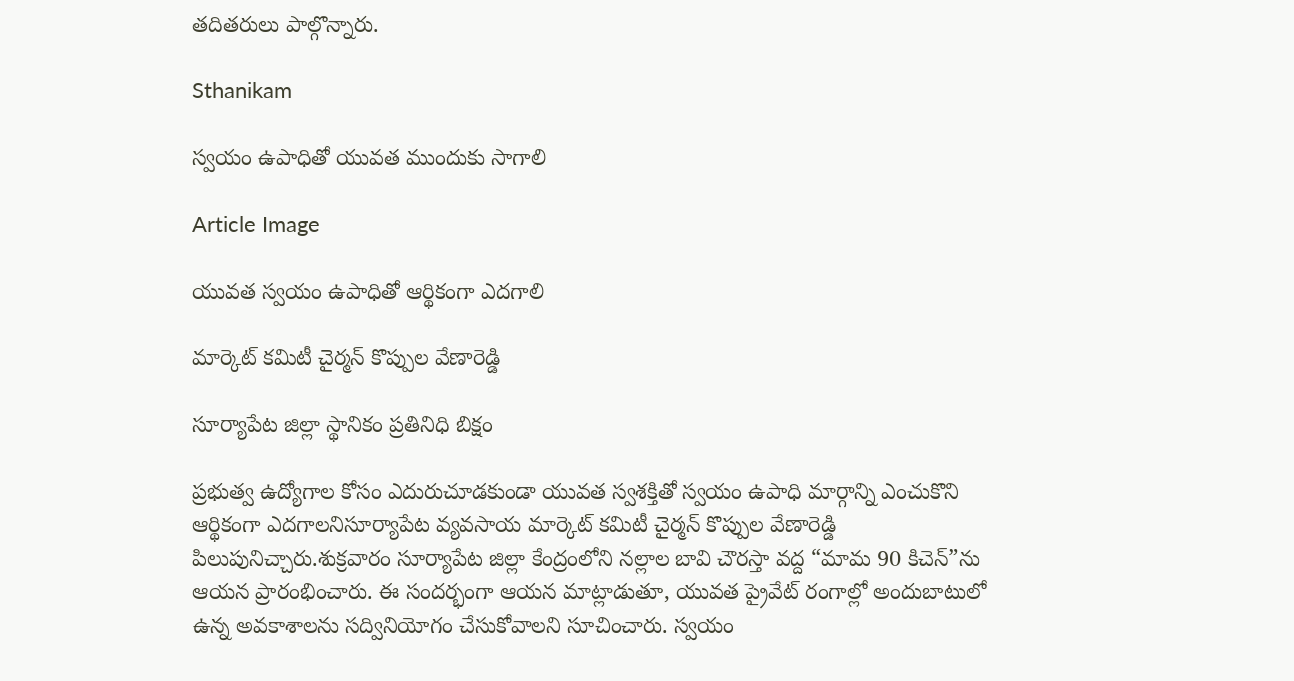తదితరులు పాల్గొన్నారు.

Sthanikam

స్వయం ఉపాధితో యువత ముందుకు సాగాలి

Article Image

యువత స్వయం ఉపాధితో ఆర్థికంగా ఎదగాలి

మార్కెట్ కమిటీ చైర్మన్ కొప్పుల వేణారెడ్డి

సూర్యాపేట జిల్లా స్థానికం ప్రతినిధి బిక్షం

ప్రభుత్వ ఉద్యోగాల కోసం ఎదురుచూడకుండా యువత స్వశక్తితో స్వయం ఉపాధి మార్గాన్ని ఎంచుకొని ఆర్థికంగా ఎదగాలనిసూర్యాపేట వ్యవసాయ మార్కెట్ కమిటీ చైర్మన్ కొప్పుల వేణారెడ్డి పిలుపునిచ్చారు.శుక్రవారం సూర్యాపేట జిల్లా కేంద్రంలోని నల్లాల బావి చౌరస్తా వద్ద “మామ 90 కిచెన్”ను ఆయన ప్రారంభించారు. ఈ సందర్భంగా ఆయన మాట్లాడుతూ, యువత ప్రైవేట్ రంగాల్లో అందుబాటులో ఉన్న అవకాశాలను సద్వినియోగం చేసుకోవాలని సూచించారు. స్వయం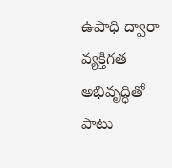ఉపాధి ద్వారా వ్యక్తిగత అభివృద్ధితో పాటు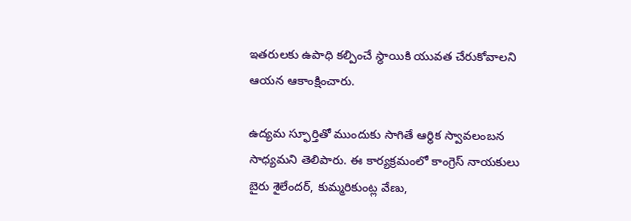ఇతరులకు ఉపాధి కల్పించే స్థాయికి యువత చేరుకోవాలని ఆయన ఆకాంక్షించారు.

ఉద్యమ స్ఫూర్తితో ముందుకు సాగితే ఆర్థిక స్వావలంబన సాధ్యమని తెలిపారు. ఈ కార్యక్రమంలో కాంగ్రెస్ నాయకులు బైరు శైలేందర్, కుమ్మరికుంట్ల వేణు,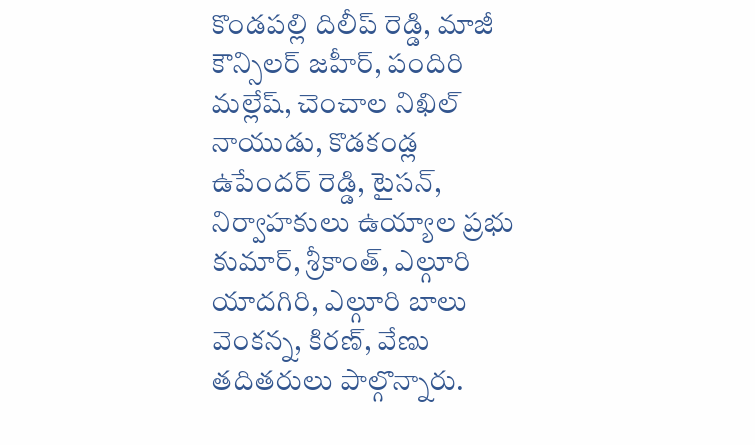కొండపల్లి దిలీప్ రెడ్డి, మాజీ కౌన్సిలర్ జహీర్, పందిరి మల్లేష్, చెంచాల నిఖిల్ నాయుడు, కొడకండ్ల ఉపేందర్ రెడ్డి, టైసన్, నిర్వాహకులు ఉయ్యాల ప్రభు కుమార్, శ్రీకాంత్, ఎల్గూరి యాదగిరి, ఎల్గూరి బాలు వెంకన్న, కిరణ్, వేణు తదితరులు పాల్గొన్నారు.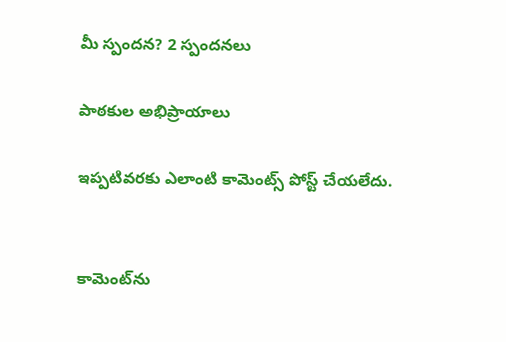మీ స్పందన? 2 స్పందనలు

పాఠకుల అభిప్రాయాలు

ఇప్పటివరకు ఎలాంటి కామెంట్స్ పోస్ట్ చేయలేదు.


కామెంట్‌ను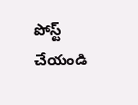పోస్ట్ చేయండి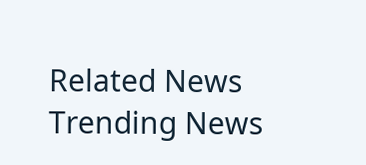Related News
Trending News